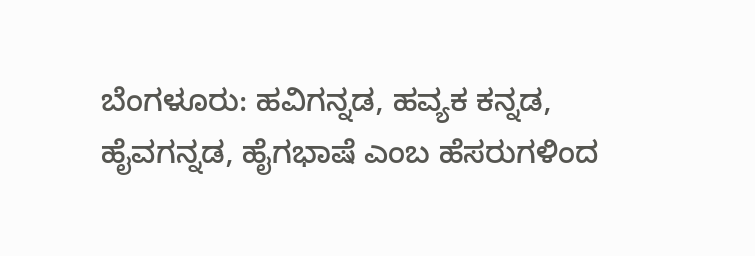ಬೆಂಗಳೂರು: ಹವಿಗನ್ನಡ, ಹವ್ಯಕ ಕನ್ನಡ, ಹೈವಗನ್ನಡ, ಹೈಗಭಾಷೆ ಎಂಬ ಹೆಸರುಗಳಿಂದ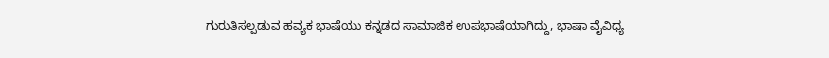ಗುರುತಿಸಲ್ಪಡುವ ಹವ್ಯಕ ಭಾಷೆಯು ಕನ್ನಡದ ಸಾಮಾಜಿಕ ಉಪಭಾಷೆಯಾಗಿದ್ದು, ಭಾಷಾ ವೈವಿಧ್ಯ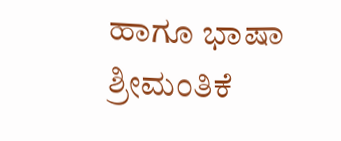ಹಾಗೂ ಭಾಷಾ ಶ್ರೀಮಂತಿಕೆ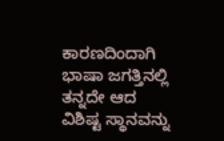ಕಾರಣದಿಂದಾಗಿ ಭಾಷಾ ಜಗತ್ತಿನಲ್ಲಿ ತನ್ನದೇ ಆದ ವಿಶಿಷ್ಟ ಸ್ಥಾನವನ್ನು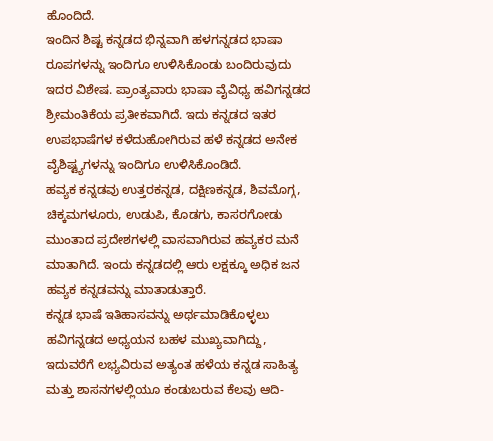ಹೊಂದಿದೆ.
ಇಂದಿನ ಶಿಷ್ಟ ಕನ್ನಡದ ಭಿನ್ನವಾಗಿ ಹಳಗನ್ನಡದ ಭಾಷಾ ರೂಪಗಳನ್ನು ಇಂದಿಗೂ ಉಳಿಸಿಕೊಂಡು ಬಂದಿರುವುದು ಇದರ ವಿಶೇಷ. ಪ್ರಾಂತ್ಯವಾರು ಭಾಷಾ ವೈವಿಧ್ಯ ಹವಿಗನ್ನಡದ ಶ್ರೀಮಂತಿಕೆಯ ಪ್ರತೀಕವಾಗಿದೆ. ಇದು ಕನ್ನಡದ ಇತರ ಉಪಭಾಷೆಗಳ ಕಳೆದುಹೋಗಿರುವ ಹಳೆ ಕನ್ನಡದ ಅನೇಕ ವೈಶಿಷ್ಟ್ಯಗಳನ್ನು ಇಂದಿಗೂ ಉಳಿಸಿಕೊಂಡಿದೆ.
ಹವ್ಯಕ ಕನ್ನಡವು ಉತ್ತರಕನ್ನಡ, ದಕ್ಷಿಣಕನ್ನಡ, ಶಿವಮೊಗ್ಗ, ಚಿಕ್ಕಮಗಳೂರು, ಉಡುಪಿ, ಕೊಡಗು, ಕಾಸರಗೋಡು ಮುಂತಾದ ಪ್ರದೇಶಗಳಲ್ಲಿ ವಾಸವಾಗಿರುವ ಹವ್ಯಕರ ಮನೆ ಮಾತಾಗಿದೆ. ಇಂದು ಕನ್ನಡದಲ್ಲಿ ಆರು ಲಕ್ಷಕ್ಕೂ ಅಧಿಕ ಜನ ಹವ್ಯಕ ಕನ್ನಡವನ್ನು ಮಾತಾಡುತ್ತಾರೆ.
ಕನ್ನಡ ಭಾಷೆ ಇತಿಹಾಸವನ್ನು ಅರ್ಥಮಾಡಿಕೊಳ್ಳಲು ಹವಿಗನ್ನಡದ ಅಧ್ಯಯನ ಬಹಳ ಮುಖ್ಯವಾಗಿದ್ದು, ಇದುವರೆಗೆ ಲಭ್ಯವಿರುವ ಅತ್ಯಂತ ಹಳೆಯ ಕನ್ನಡ ಸಾಹಿತ್ಯ ಮತ್ತು ಶಾಸನಗಳಲ್ಲಿಯೂ ಕಂಡುಬರುವ ಕೆಲವು ಆದಿ-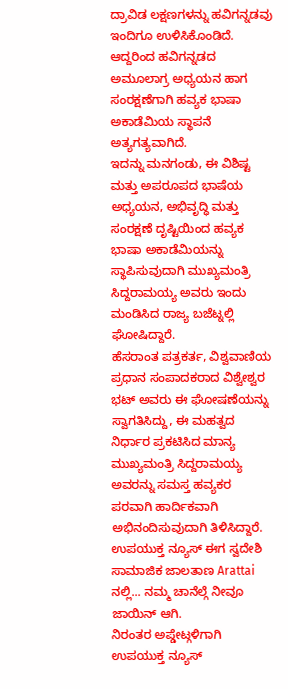ದ್ರಾವಿಡ ಲಕ್ಷಣಗಳನ್ನು ಹವಿಗನ್ನಡವು ಇಂದಿಗೂ ಉಳಿಸಿಕೊಂಡಿದೆ. ಆದ್ದರಿಂದ ಹವಿಗನ್ನಡದ ಅಮೂಲಾಗ್ರ ಅಧ್ಯಯನ ಹಾಗ ಸಂರಕ್ಷಣೆಗಾಗಿ ಹವ್ಯಕ ಭಾಷಾ ಅಕಾಡೆಮಿಯ ಸ್ಥಾಪನೆ ಅತ್ಯಗತ್ಯವಾಗಿದೆ.
ಇದನ್ನು ಮನಗಂಡು, ಈ ವಿಶಿಷ್ಟ ಮತ್ತು ಅಪರೂಪದ ಭಾಷೆಯ ಅಧ್ಯಯನ, ಅಭಿವೃದ್ಧಿ ಮತ್ತು ಸಂರಕ್ಷಣೆ ದೃಷ್ಟಿಯಿಂದ ಹವ್ಯಕ ಭಾಷಾ ಅಕಾಡೆಮಿಯನ್ನು ಸ್ಥಾಪಿಸುವುದಾಗಿ ಮುಖ್ಯಮಂತ್ರಿ ಸಿದ್ದರಾಮಯ್ಯ ಅವರು ಇಂದು ಮಂಡಿಸಿದ ರಾಜ್ಯ ಬಜೆಟ್ನಲ್ಲಿ ಘೋಷಿದ್ದಾರೆ.
ಹೆಸರಾಂತ ಪತ್ರಕರ್ತ, ವಿಶ್ವವಾಣಿಯ ಪ್ರಧಾನ ಸಂಪಾದಕರಾದ ವಿಶ್ವೇಶ್ವರ ಭಟ್ ಅವರು ಈ ಘೋಷಣೆಯನ್ನು ಸ್ವಾಗತಿಸಿದ್ದು, ಈ ಮಹತ್ವದ ನಿರ್ಧಾರ ಪ್ರಕಟಿಸಿದ ಮಾನ್ಯ ಮುಖ್ಯಮಂತ್ರಿ ಸಿದ್ದರಾಮಯ್ಯ ಅವರನ್ನು ಸಮಸ್ತ ಹವ್ಯಕರ ಪರವಾಗಿ ಹಾರ್ದಿಕವಾಗಿ ಅಭಿನಂದಿಸುವುದಾಗಿ ತಿಳಿಸಿದ್ದಾರೆ.
ಉಪಯುಕ್ತ ನ್ಯೂಸ್ ಈಗ ಸ್ವದೇಶಿ ಸಾಮಾಜಿಕ ಜಾಲತಾಣ Arattai ನಲ್ಲಿ... ನಮ್ಮ ಚಾನೆಲ್ಗೆ ನೀವೂ ಜಾಯಿನ್ ಆಗಿ.
ನಿರಂತರ ಅಪ್ಡೇಟ್ಗಳಿಗಾಗಿ ಉಪಯುಕ್ತ ನ್ಯೂಸ್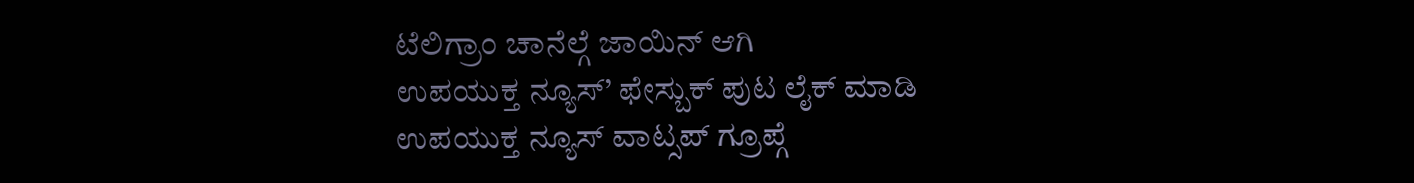ಟೆಲಿಗ್ರಾಂ ಚಾನೆಲ್ಗೆ ಜಾಯಿನ್ ಆಗಿ
ಉಪಯುಕ್ತ ನ್ಯೂಸ್’ ಫೇಸ್ಬುಕ್ ಪುಟ ಲೈಕ್ ಮಾಡಿ
ಉಪಯುಕ್ತ ನ್ಯೂಸ್ ವಾಟ್ಸಪ್ ಗ್ರೂಪ್ಗೆ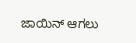ಜಾಯಿನ್ ಆಗಲು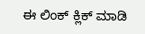ಈ ಲಿಂಕ್ ಕ್ಲಿಕ್ ಮಾಡಿ